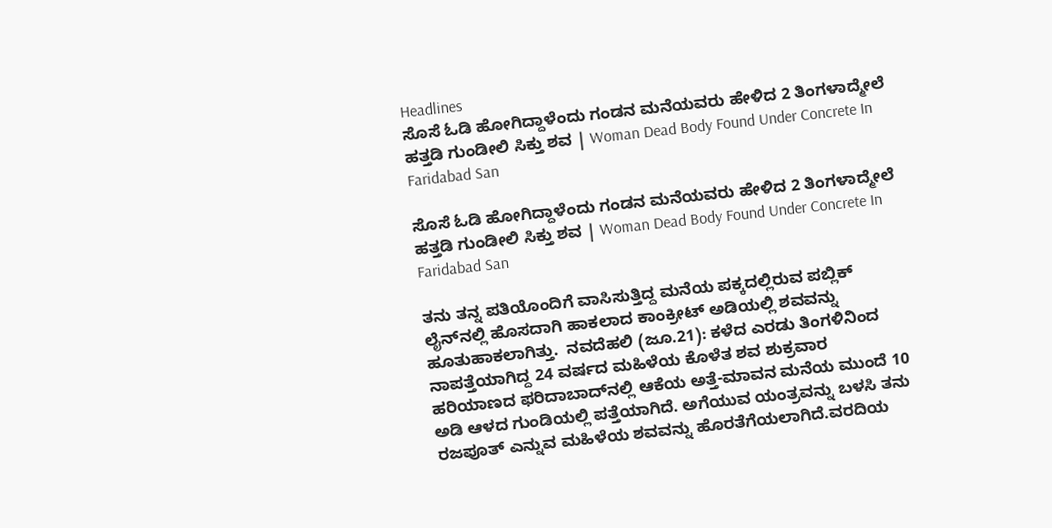Headlines
ಸೊಸೆ ಓಡಿ ಹೋಗಿದ್ದಾಳೆಂದು ಗಂಡನ ಮನೆಯವರು ಹೇಳಿದ 2 ತಿಂಗಳಾದ್ಮೇಲೆ ಹತ್ತಡಿ ಗುಂಡೀಲಿ ಸಿಕ್ತು ಶವ | Woman Dead Body Found Under Concrete In Faridabad San

ಸೊಸೆ ಓಡಿ ಹೋಗಿದ್ದಾಳೆಂದು ಗಂಡನ ಮನೆಯವರು ಹೇಳಿದ 2 ತಿಂಗಳಾದ್ಮೇಲೆ ಹತ್ತಡಿ ಗುಂಡೀಲಿ ಸಿಕ್ತು ಶವ | Woman Dead Body Found Under Concrete In Faridabad San

ತನು ತನ್ನ ಪತಿಯೊಂದಿಗೆ ವಾಸಿಸುತ್ತಿದ್ದ ಮನೆಯ ಪಕ್ಕದಲ್ಲಿರುವ ಪಬ್ಲಿಕ್‌ ಲೈನ್‌ನಲ್ಲಿ ಹೊಸದಾಗಿ ಹಾಕಲಾದ ಕಾಂಕ್ರೀಟ್ ಅಡಿಯಲ್ಲಿ ಶವವನ್ನು ಹೂತುಹಾಕಲಾಗಿತ್ತು.  ನವದೆಹಲಿ (ಜೂ.21): ಕಳೆದ ಎರಡು ತಿಂಗಳಿನಿಂದ ನಾಪತ್ತೆಯಾಗಿದ್ದ 24 ವರ್ಷದ ಮಹಿಳೆಯ ಕೊಳೆತ ಶವ ಶುಕ್ರವಾರ ಹರಿಯಾಣದ ಫರಿದಾಬಾದ್‌ನಲ್ಲಿ ಆಕೆಯ ಅತ್ತೆ-ಮಾವನ ಮನೆಯ ಮುಂದೆ 10 ಅಡಿ ಆಳದ ಗುಂಡಿಯಲ್ಲಿ ಪತ್ತೆಯಾಗಿದೆ. ಅಗೆಯುವ ಯಂತ್ರವನ್ನು ಬಳಸಿ ತನು ರಜಪೂತ್ ಎನ್ನುವ ಮಹಿಳೆಯ ಶವವನ್ನು ಹೊರತೆಗೆಯಲಾಗಿದೆ.ವರದಿಯ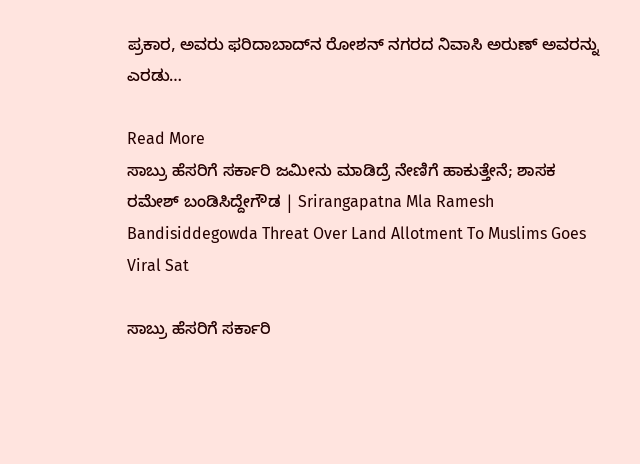ಪ್ರಕಾರ, ಅವರು ಫರಿದಾಬಾದ್‌ನ ರೋಶನ್ ನಗರದ ನಿವಾಸಿ ಅರುಣ್ ಅವರನ್ನು ಎರಡು…

Read More
ಸಾಬ್ರು ಹೆಸರಿಗೆ ಸರ್ಕಾರಿ ಜಮೀನು ಮಾಡಿದ್ರೆ ನೇಣಿಗೆ ಹಾಕುತ್ತೇನೆ; ಶಾಸಕ ರಮೇಶ್ ಬಂಡಿಸಿದ್ದೇಗೌಡ | Srirangapatna Mla Ramesh Bandisiddegowda Threat Over Land Allotment To Muslims Goes Viral Sat

ಸಾಬ್ರು ಹೆಸರಿಗೆ ಸರ್ಕಾರಿ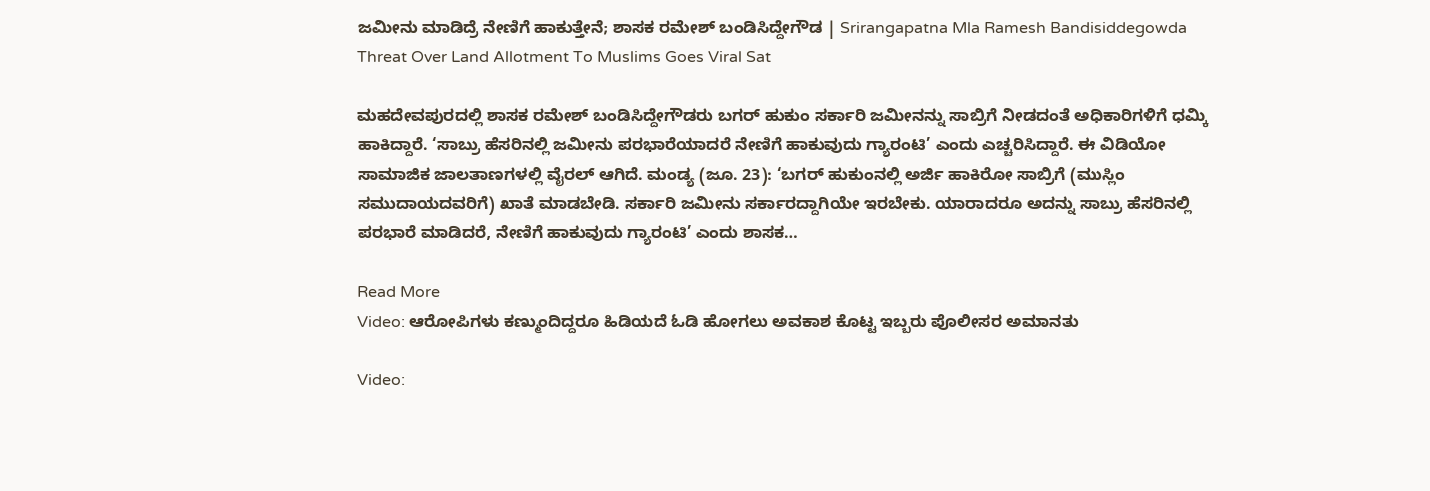ಜಮೀನು ಮಾಡಿದ್ರೆ ನೇಣಿಗೆ ಹಾಕುತ್ತೇನೆ; ಶಾಸಕ ರಮೇಶ್ ಬಂಡಿಸಿದ್ದೇಗೌಡ | Srirangapatna Mla Ramesh Bandisiddegowda Threat Over Land Allotment To Muslims Goes Viral Sat

ಮಹದೇವಪುರದಲ್ಲಿ ಶಾಸಕ ರಮೇಶ್ ಬಂಡಿಸಿದ್ದೇಗೌಡರು ಬಗರ್ ಹುಕುಂ ಸರ್ಕಾರಿ ಜಮೀನನ್ನು ಸಾಬ್ರಿಗೆ ನೀಡದಂತೆ ಅಧಿಕಾರಿಗಳಿಗೆ ಧಮ್ಕಿ ಹಾಕಿದ್ದಾರೆ. ‘ಸಾಬ್ರು ಹೆಸರಿನಲ್ಲಿ ಜಮೀನು ಪರಭಾರೆಯಾದರೆ ನೇಣಿಗೆ ಹಾಕುವುದು ಗ್ಯಾರಂಟಿ’ ಎಂದು ಎಚ್ಚರಿಸಿದ್ದಾರೆ. ಈ ವಿಡಿಯೋ ಸಾಮಾಜಿಕ ಜಾಲತಾಣಗಳಲ್ಲಿ ವೈರಲ್ ಆಗಿದೆ. ಮಂಡ್ಯ (ಜೂ. 23): ‘ಬಗರ್ ಹುಕುಂನಲ್ಲಿ ಅರ್ಜಿ ಹಾಕಿರೋ ಸಾಬ್ರಿಗೆ (ಮುಸ್ಲಿಂ ಸಮುದಾಯದವರಿಗೆ) ಖಾತೆ ಮಾಡಬೇಡಿ. ಸರ್ಕಾರಿ ಜಮೀನು ಸರ್ಕಾರದ್ದಾಗಿಯೇ ಇರಬೇಕು. ಯಾರಾದರೂ ಅದನ್ನು ಸಾಬ್ರು ಹೆಸರಿನಲ್ಲಿ ಪರಭಾರೆ ಮಾಡಿದರೆ, ನೇಣಿಗೆ ಹಾಕುವುದು ಗ್ಯಾರಂಟಿ’ ಎಂದು ಶಾಸಕ…

Read More
Video: ಆರೋಪಿಗಳು ಕಣ್ಮುಂದಿದ್ದರೂ ಹಿಡಿಯದೆ ಓಡಿ ಹೋಗಲು ಅವಕಾಶ ಕೊಟ್ಟ ಇಬ್ಬರು ಪೊಲೀಸರ ಅಮಾನತು

Video: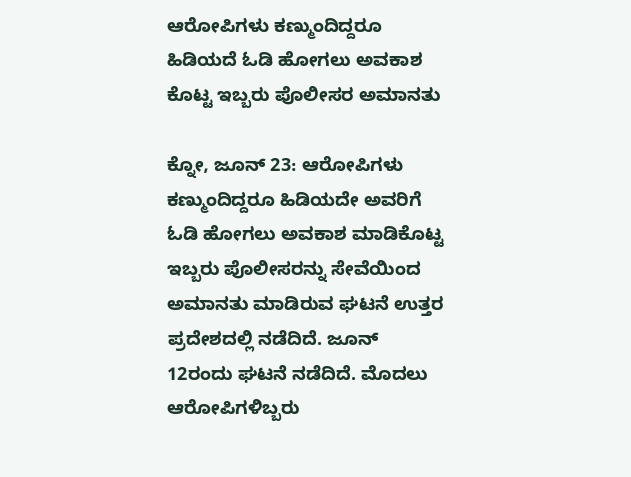ಆರೋಪಿಗಳು ಕಣ್ಮುಂದಿದ್ದರೂ ಹಿಡಿಯದೆ ಓಡಿ ಹೋಗಲು ಅವಕಾಶ ಕೊಟ್ಟ ಇಬ್ಬರು ಪೊಲೀಸರ ಅಮಾನತು

ಕ್ನೋ, ಜೂನ್ 23: ಆರೋಪಿಗಳು ಕಣ್ಮುಂದಿದ್ದರೂ ಹಿಡಿಯದೇ ಅವರಿಗೆ ಓಡಿ ಹೋಗಲು ಅವಕಾಶ ಮಾಡಿಕೊಟ್ಟ ಇಬ್ಬರು ಪೊಲೀಸರನ್ನು ಸೇವೆಯಿಂದ ಅಮಾನತು ಮಾಡಿರುವ ಘಟನೆ ಉತ್ತರ ಪ್ರದೇಶದಲ್ಲಿ ನಡೆದಿದೆ. ಜೂನ್ 12ರಂದು ಘಟನೆ ನಡೆದಿದೆ. ಮೊದಲು ಆರೋಪಿಗಳಿಬ್ಬರು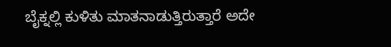ಬೈಕ್ನಲ್ಲಿ ಕುಳಿತು ಮಾತನಾಡುತ್ತಿರುತ್ತಾರೆ ಅದೇ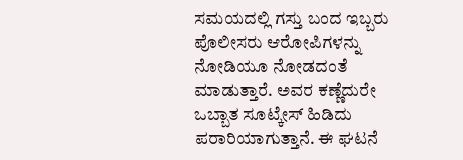ಸಮಯದಲ್ಲಿ ಗಸ್ತು ಬಂದ ಇಬ್ಬರು ಪೊಲೀಸರು ಆರೋಪಿಗಳನ್ನು ನೋಡಿಯೂ ನೋಡದಂತೆ ಮಾಡುತ್ತಾರೆ. ಅವರ ಕಣ್ಣೆದುರೇ ಒಬ್ಬಾತ ಸೂಟ್ಕೇಸ್ ಹಿಡಿದು ಪರಾರಿಯಾಗುತ್ತಾನೆ. ಈ ಘಟನೆ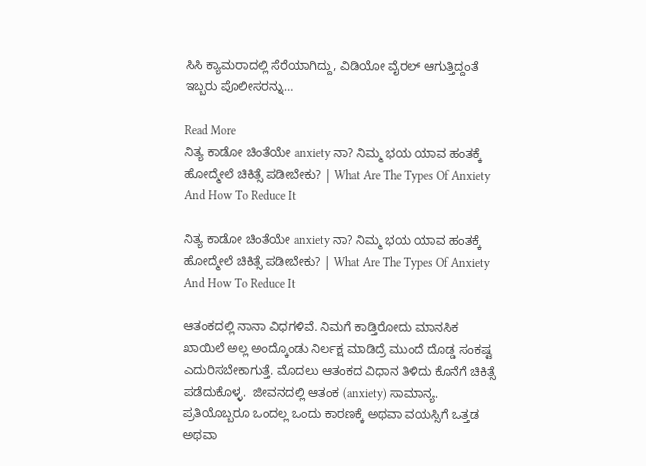ಸಿಸಿ ಕ್ಯಾಮರಾದಲ್ಲಿ ಸೆರೆಯಾಗಿದ್ದು, ವಿಡಿಯೋ ವೈರಲ್ ಆಗುತ್ತಿದ್ದಂತೆ ಇಬ್ಬರು ಪೊಲೀಸರನ್ನು…

Read More
ನಿತ್ಯ ಕಾಡೋ ಚಿಂತೆಯೇ anxiety ನಾ? ನಿಮ್ಮ ಭಯ ಯಾವ ಹಂತಕ್ಕೆ ಹೋದ್ಮೇಲೆ ಚಿಕಿತ್ಸೆ ಪಡೀಬೇಕು? | What Are The Types Of Anxiety And How To Reduce It

ನಿತ್ಯ ಕಾಡೋ ಚಿಂತೆಯೇ anxiety ನಾ? ನಿಮ್ಮ ಭಯ ಯಾವ ಹಂತಕ್ಕೆ ಹೋದ್ಮೇಲೆ ಚಿಕಿತ್ಸೆ ಪಡೀಬೇಕು? | What Are The Types Of Anxiety And How To Reduce It

ಆತಂಕದಲ್ಲಿ ನಾನಾ ವಿಧಗಳಿವೆ. ನಿಮಗೆ ಕಾಡ್ತಿರೋದು ಮಾನಸಿಕ ಖಾಯಿಲೆ ಅಲ್ಲ ಅಂದ್ಕೊಂಡು ನಿರ್ಲಕ್ಷ ಮಾಡಿದ್ರೆ ಮುಂದೆ ದೊಡ್ಡ ಸಂಕಷ್ಟ ಎದುರಿಸಬೇಕಾಗುತ್ತೆ. ಮೊದಲು ಆತಂಕದ ವಿಧಾನ ತಿಳಿದು ಕೊನೆಗೆ ಚಿಕಿತ್ಸೆ ಪಡೆದುಕೊಳ್ಳ.  ಜೀವನದಲ್ಲಿ ಆತಂಕ (anxiety) ಸಾಮಾನ್ಯ. ಪ್ರತಿಯೊಬ್ಬರೂ ಒಂದಲ್ಲ ಒಂದು ಕಾರಣಕ್ಕೆ ಅಥವಾ ವಯಸ್ಸಿಗೆ ಒತ್ತಡ ಅಥವಾ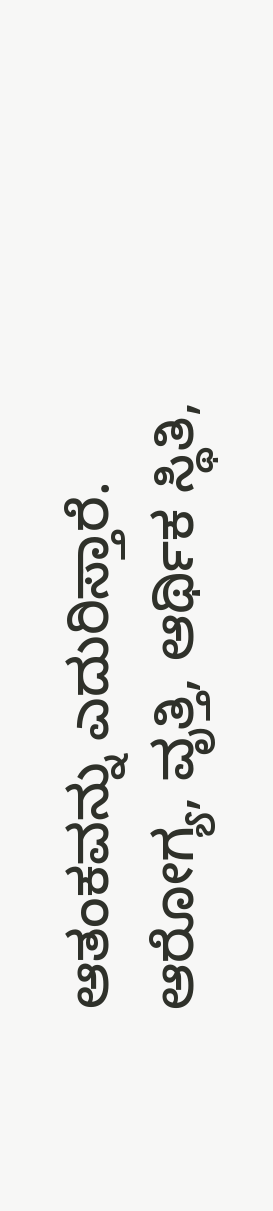ಆತಂಕವನ್ನು ಎದುರಿಸ್ತಾರೆ. ಆರೋಗ್ಯ, ವೃತ್ತಿ, ಆರ್ಥಿಕ ಸ್ಥಿತಿ,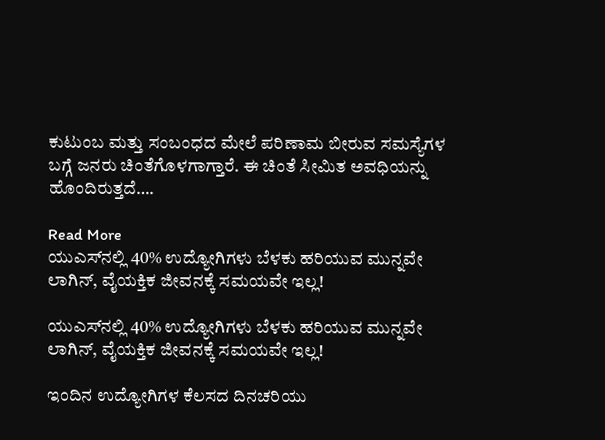ಕುಟುಂಬ ಮತ್ತು ಸಂಬಂಧದ ಮೇಲೆ ಪರಿಣಾಮ ಬೀರುವ ಸಮಸ್ಯೆಗಳ ಬಗ್ಗೆ ಜನರು ಚಿಂತೆಗೊಳಗಾಗ್ತಾರೆ. ಈ ಚಿಂತೆ ಸೀಮಿತ ಅವಧಿಯನ್ನು ಹೊಂದಿರುತ್ತದೆ….

Read More
ಯುಎಸ್‌ನಲ್ಲಿ 40% ಉದ್ಯೋಗಿಗಳು ಬೆಳಕು ಹರಿಯುವ ಮುನ್ನವೇ ಲಾಗಿನ್, ವೈಯಕ್ತಿಕ ಜೀವನಕ್ಕೆ ಸಮಯವೇ ಇಲ್ಲ!

ಯುಎಸ್‌ನಲ್ಲಿ 40% ಉದ್ಯೋಗಿಗಳು ಬೆಳಕು ಹರಿಯುವ ಮುನ್ನವೇ ಲಾಗಿನ್, ವೈಯಕ್ತಿಕ ಜೀವನಕ್ಕೆ ಸಮಯವೇ ಇಲ್ಲ!

ಇಂದಿನ ಉದ್ಯೋಗಿಗಳ ಕೆಲಸದ ದಿನಚರಿಯು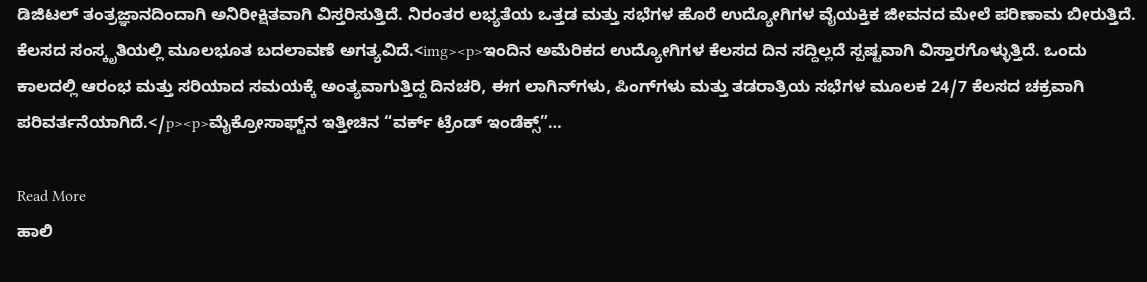ಡಿಜಿಟಲ್ ತಂತ್ರಜ್ಞಾನದಿಂದಾಗಿ ಅನಿರೀಕ್ಷಿತವಾಗಿ ವಿಸ್ತರಿಸುತ್ತಿದೆ. ನಿರಂತರ ಲಭ್ಯತೆಯ ಒತ್ತಡ ಮತ್ತು ಸಭೆಗಳ ಹೊರೆ ಉದ್ಯೋಗಿಗಳ ವೈಯಕ್ತಿಕ ಜೀವನದ ಮೇಲೆ ಪರಿಣಾಮ ಬೀರುತ್ತಿದೆ. ಕೆಲಸದ ಸಂಸ್ಕೃತಿಯಲ್ಲಿ ಮೂಲಭೂತ ಬದಲಾವಣೆ ಅಗತ್ಯವಿದೆ.<img><p>ಇಂದಿನ ಅಮೆರಿಕದ ಉದ್ಯೋಗಿಗಳ ಕೆಲಸದ ದಿನ ಸದ್ದಿಲ್ಲದೆ ಸ್ಪಷ್ಟವಾಗಿ ವಿಸ್ತಾರಗೊಳ್ಳುತ್ತಿದೆ. ಒಂದು ಕಾಲದಲ್ಲಿ ಆರಂಭ ಮತ್ತು ಸರಿಯಾದ ಸಮಯಕ್ಕೆ ಅಂತ್ಯವಾಗುತ್ತಿದ್ದ ದಿನಚರಿ, ಈಗ ಲಾಗಿನ್‌ಗಳು, ಪಿಂಗ್‌ಗಳು ಮತ್ತು ತಡರಾತ್ರಿಯ ಸಭೆಗಳ ಮೂಲಕ 24/7 ಕೆಲಸದ ಚಕ್ರವಾಗಿ ಪರಿವರ್ತನೆಯಾಗಿದೆ.</p><p>ಮೈಕ್ರೋಸಾಫ್ಟ್‌ನ ಇತ್ತೀಚಿನ “ವರ್ಕ್ ಟ್ರೆಂಡ್ ಇಂಡೆಕ್ಸ್”…

Read More
ಹಾಲಿ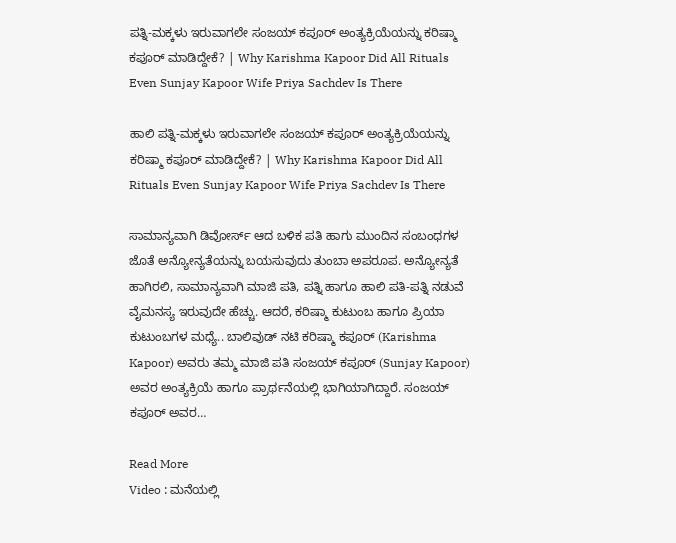ಪತ್ನಿ-ಮಕ್ಕಳು ಇರುವಾಗಲೇ ಸಂಜಯ್ ಕಪೂರ್ ಅಂತ್ಯಕ್ರಿಯೆಯನ್ನು ಕರಿಷ್ಮಾ ಕಪೂರ್ ಮಾಡಿದ್ದೇಕೆ? | Why Karishma Kapoor Did All Rituals Even Sunjay Kapoor Wife Priya Sachdev Is There

ಹಾಲಿ ಪತ್ನಿ-ಮಕ್ಕಳು ಇರುವಾಗಲೇ ಸಂಜಯ್ ಕಪೂರ್ ಅಂತ್ಯಕ್ರಿಯೆಯನ್ನು ಕರಿಷ್ಮಾ ಕಪೂರ್ ಮಾಡಿದ್ದೇಕೆ? | Why Karishma Kapoor Did All Rituals Even Sunjay Kapoor Wife Priya Sachdev Is There

ಸಾಮಾನ್ಯವಾಗಿ ಡಿವೋರ್ಸ್ ಆದ ಬಳಿಕ ಪತಿ ಹಾಗು ಮುಂದಿನ ಸಂಬಂಧಗಳ ಜೊತೆ ಅನ್ಯೋನ್ಯತೆಯನ್ನು ಬಯಸುವುದು ತುಂಬಾ ಅಪರೂಪ. ಅನ್ಯೋನ್ಯತೆ ಹಾಗಿರಲಿ, ಸಾಮಾನ್ಯವಾಗಿ ಮಾಜಿ ಪತಿ, ಪತ್ನಿ ಹಾಗೂ ಹಾಲಿ ಪತಿ-ಪತ್ನಿ ನಡುವೆ ವೈಮನಸ್ಯ ಇರುವುದೇ ಹೆಚ್ಚು. ಆದರೆ, ಕರಿಷ್ಮಾ ಕುಟುಂಬ ಹಾಗೂ ಪ್ರಿಯಾ ಕುಟುಂಬಗಳ ಮಧ್ಯೆ.. ಬಾಲಿವುಡ್ ನಟಿ ಕರಿಷ್ಮಾ ಕಪೂರ್ (Karishma Kapoor) ಅವರು ತಮ್ಮ ಮಾಜಿ ಪತಿ ಸಂಜಯ್ ಕಪೂರ್ (Sunjay Kapoor) ಅವರ ಅಂತ್ಯಕ್ರಿಯೆ ಹಾಗೂ ಪ್ರಾರ್ಥನೆಯಲ್ಲಿ ಭಾಗಿಯಾಗಿದ್ದಾರೆ. ಸಂಜಯ್ ಕಪೂರ್ ಅವರ…

Read More
Video : ಮನೆಯಲ್ಲಿ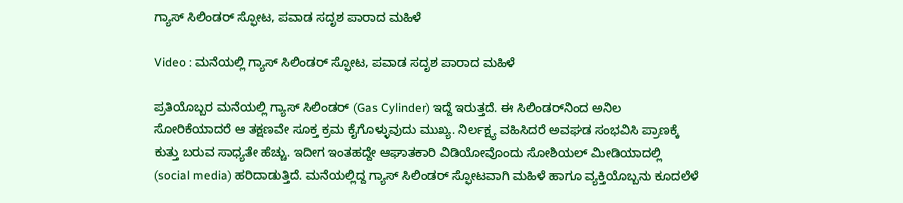ಗ್ಯಾಸ್ ಸಿಲಿಂಡರ್ ಸ್ಫೋಟ, ಪವಾಡ ಸದೃಶ ಪಾರಾದ ಮಹಿಳೆ

Video : ಮನೆಯಲ್ಲಿ ಗ್ಯಾಸ್ ಸಿಲಿಂಡರ್ ಸ್ಫೋಟ, ಪವಾಡ ಸದೃಶ ಪಾರಾದ ಮಹಿಳೆ

ಪ್ರತಿಯೊಬ್ಬರ ಮನೆಯಲ್ಲಿ ಗ್ಯಾಸ್ ಸಿಲಿಂಡರ್ (Gas Cylinder) ಇದ್ದೆ ಇರುತ್ತದೆ. ಈ ಸಿಲಿಂಡರ್‌ನಿಂದ ಅನಿಲ ಸೋರಿಕೆಯಾದರೆ ಆ ತಕ್ಷಣವೇ ಸೂಕ್ತ ಕ್ರಮ ಕೈಗೊಳ್ಳುವುದು ಮುಖ್ಯ. ನಿರ್ಲಕ್ಷ್ಯ ವಹಿಸಿದರೆ ಅವಘಡ ಸಂಭವಿಸಿ ಪ್ರಾಣಕ್ಕೆ ಕುತ್ತು ಬರುವ ಸಾಧ್ಯತೇ ಹೆಚ್ಚು. ಇದೀಗ ಇಂತಹದ್ದೇ ಆಘಾತಕಾರಿ ವಿಡಿಯೋವೊಂದು ಸೋಶಿಯಲ್ ಮೀಡಿಯಾದಲ್ಲಿ (social media) ಹರಿದಾಡುತ್ತಿದೆ. ಮನೆಯಲ್ಲಿದ್ದ ಗ್ಯಾಸ್ ಸಿಲಿಂಡರ್ ಸ್ಫೋಟವಾಗಿ ಮಹಿಳೆ ಹಾಗೂ ವ್ಯಕ್ತಿಯೊಬ್ಬನು ಕೂದಲೆಳೆ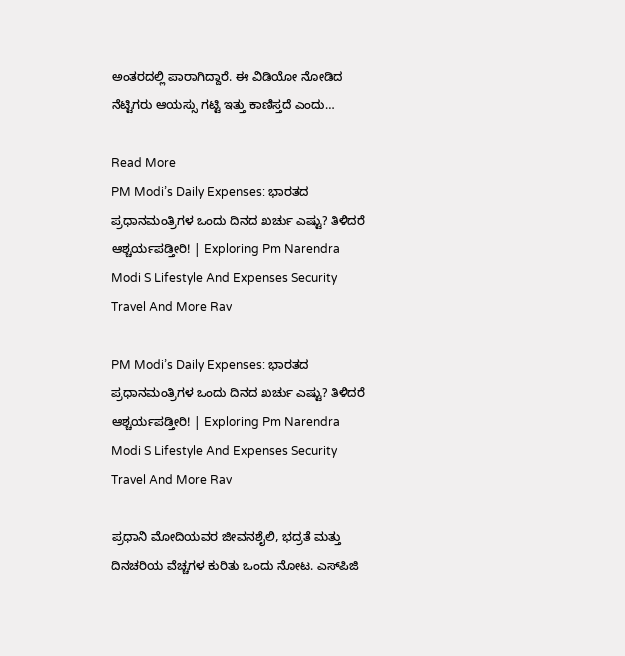ಅಂತರದಲ್ಲಿ ಪಾರಾಗಿದ್ದಾರೆ. ಈ ವಿಡಿಯೋ ನೋಡಿದ ನೆಟ್ಟಿಗರು ಆಯಸ್ಸು ಗಟ್ಟಿ ಇತ್ತು ಕಾಣಿಸ್ತದೆ ಎಂದು…

Read More
PM Modi’s Daily Expenses: ಭಾರತದ ಪ್ರಧಾನಮಂತ್ರಿಗಳ ಒಂದು ದಿನದ ಖರ್ಚು ಎಷ್ಟು? ತಿಳಿದರೆ ಆಶ್ಚರ್ಯಪಡ್ತೀರಿ! | Exploring Pm Narendra Modi S Lifestyle And Expenses Security Travel And More Rav

PM Modi’s Daily Expenses: ಭಾರತದ ಪ್ರಧಾನಮಂತ್ರಿಗಳ ಒಂದು ದಿನದ ಖರ್ಚು ಎಷ್ಟು? ತಿಳಿದರೆ ಆಶ್ಚರ್ಯಪಡ್ತೀರಿ! | Exploring Pm Narendra Modi S Lifestyle And Expenses Security Travel And More Rav

ಪ್ರಧಾನಿ ಮೋದಿಯವರ ಜೀವನಶೈಲಿ, ಭದ್ರತೆ ಮತ್ತು ದಿನಚರಿಯ ವೆಚ್ಚಗಳ ಕುರಿತು ಒಂದು ನೋಟ. ಎಸ್‌ಪಿಜಿ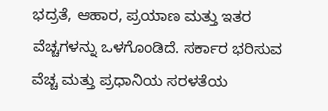ಭದ್ರತೆ, ಆಹಾರ, ಪ್ರಯಾಣ ಮತ್ತು ಇತರ ವೆಚ್ಚಗಳನ್ನು ಒಳಗೊಂಡಿದೆ. ಸರ್ಕಾರ ಭರಿಸುವ ವೆಚ್ಚ ಮತ್ತು ಪ್ರಧಾನಿಯ ಸರಳತೆಯ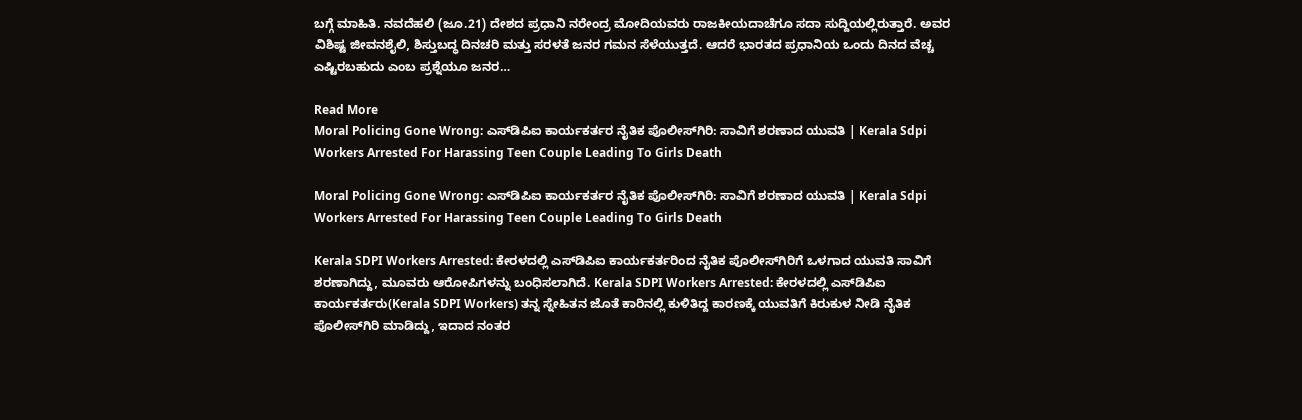ಬಗ್ಗೆ ಮಾಹಿತಿ. ನವದೆಹಲಿ (ಜೂ.21) ದೇಶದ ಪ್ರಧಾನಿ ನರೇಂದ್ರ ಮೋದಿಯವರು ರಾಜಕೀಯದಾಚೆಗೂ ಸದಾ ಸುದ್ದಿಯಲ್ಲಿರುತ್ತಾರೆ. ಅವರ ವಿಶಿಷ್ಟ ಜೀವನಶೈಲಿ, ಶಿಸ್ತುಬದ್ಧ ದಿನಚರಿ ಮತ್ತು ಸರಳತೆ ಜನರ ಗಮನ ಸೆಳೆಯುತ್ತದೆ. ಆದರೆ ಭಾರತದ ಪ್ರಧಾನಿಯ ಒಂದು ದಿನದ ವೆಚ್ಚ ಎಷ್ಟಿರಬಹುದು ಎಂಬ ಪ್ರಶ್ನೆಯೂ ಜನರ…

Read More
Moral Policing Gone Wrong: ಎಸ್‌ಡಿಪಿಐ ಕಾರ್ಯಕರ್ತರ ನೈತಿಕ ಪೊಲೀಸ್‌ಗಿರಿ: ಸಾವಿಗೆ ಶರಣಾದ ಯುವತಿ | Kerala Sdpi Workers Arrested For Harassing Teen Couple Leading To Girls Death

Moral Policing Gone Wrong: ಎಸ್‌ಡಿಪಿಐ ಕಾರ್ಯಕರ್ತರ ನೈತಿಕ ಪೊಲೀಸ್‌ಗಿರಿ: ಸಾವಿಗೆ ಶರಣಾದ ಯುವತಿ | Kerala Sdpi Workers Arrested For Harassing Teen Couple Leading To Girls Death

Kerala SDPI Workers Arrested: ಕೇರಳದಲ್ಲಿ ಎಸ್‌ಡಿಪಿಐ ಕಾರ್ಯಕರ್ತರಿಂದ ನೈತಿಕ ಪೊಲೀಸ್‌ಗಿರಿಗೆ ಒಳಗಾದ ಯುವತಿ ಸಾವಿಗೆ ಶರಣಾಗಿದ್ದು, ಮೂವರು ಆರೋಪಿಗಳನ್ನು ಬಂಧಿಸಲಾಗಿದೆ. Kerala SDPI Workers Arrested: ಕೇರಳದಲ್ಲಿ ಎಸ್‌ಡಿಪಿಐ ಕಾರ್ಯಕರ್ತರು(Kerala SDPI Workers) ತನ್ನ ಸ್ನೇಹಿತನ ಜೊತೆ ಕಾರಿನಲ್ಲಿ ಕುಳಿತಿದ್ದ ಕಾರಣಕ್ಕೆ ಯುವತಿಗೆ ಕಿರುಕುಳ ನೀಡಿ ನೈತಿಕ ಪೊಲೀಸ್‌ಗಿರಿ ಮಾಡಿದ್ದು, ಇದಾದ ನಂತರ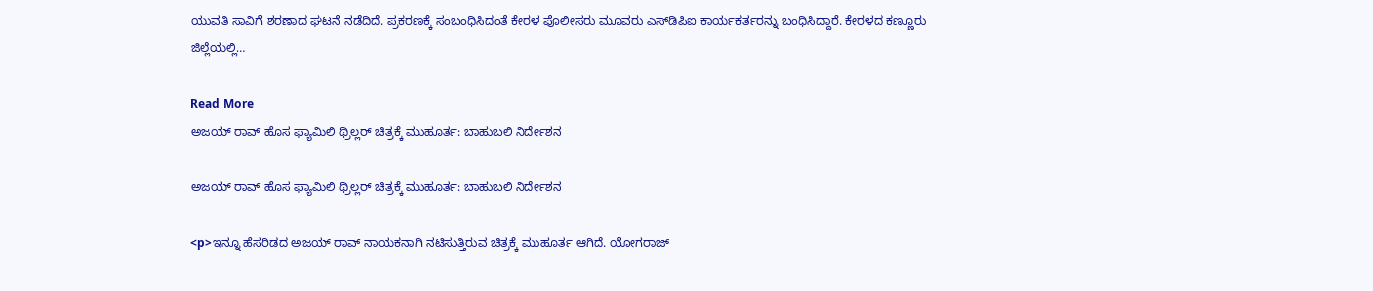ಯುವತಿ ಸಾವಿಗೆ ಶರಣಾದ ಘಟನೆ ನಡೆದಿದೆ. ಪ್ರಕರಣಕ್ಕೆ ಸಂಬಂಧಿಸಿದಂತೆ ಕೇರಳ ಪೊಲೀಸರು ಮೂವರು ಎಸ್‌ಡಿಪಿಐ ಕಾರ್ಯಕರ್ತರನ್ನು ಬಂಧಿಸಿದ್ದಾರೆ. ಕೇರಳದ ಕಣ್ಣೂರು ಜಿಲ್ಲೆಯಲ್ಲಿ…

Read More
ಅಜಯ್‌ ರಾವ್‌ ಹೊಸ ಫ್ಯಾಮಿಲಿ ಥ್ರಿಲ್ಲರ್‌ ಚಿತ್ರಕ್ಕೆ ಮುಹೂರ್ತ: ಬಾಹುಬಲಿ ನಿರ್ದೇಶನ

ಅಜಯ್‌ ರಾವ್‌ ಹೊಸ ಫ್ಯಾಮಿಲಿ ಥ್ರಿಲ್ಲರ್‌ ಚಿತ್ರಕ್ಕೆ ಮುಹೂರ್ತ: ಬಾಹುಬಲಿ ನಿರ್ದೇಶನ

<p>ಇನ್ನೂ ಹೆಸರಿಡದ ಅಜಯ್‌ ರಾವ್‌ ನಾಯಕನಾಗಿ ನಟಿಸುತ್ತಿರುವ ಚಿತ್ರಕ್ಕೆ ಮುಹೂರ್ತ ಆಗಿದೆ. ಯೋಗರಾಜ್‌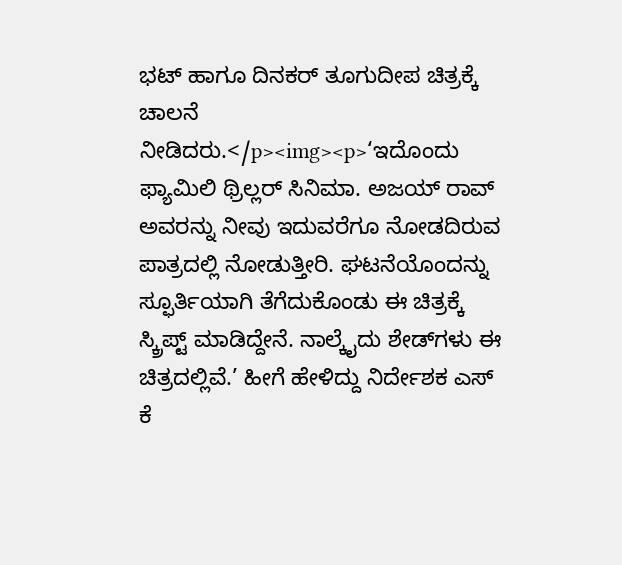ಭಟ್‌ ಹಾಗೂ ದಿನಕರ್‌ ತೂಗುದೀಪ ಚಿತ್ರಕ್ಕೆ ಚಾಲನೆ ನೀಡಿದರು.</p><img><p>‘ಇದೊಂದು ಫ್ಯಾಮಿಲಿ ಥ್ರಿಲ್ಲರ್ ಸಿನಿಮಾ. ಅಜಯ್‌ ರಾವ್‌ ಅವರನ್ನು ನೀವು ಇದುವರೆಗೂ ನೋಡದಿರುವ ಪಾತ್ರದಲ್ಲಿ ನೋಡುತ್ತೀರಿ. ಘಟನೆಯೊಂದನ್ನು ಸ್ಫೂರ್ತಿಯಾಗಿ ತೆಗೆದುಕೊಂಡು ಈ ಚಿತ್ರಕ್ಕೆ ಸ್ಕ್ರಿಪ್ಟ್ ಮಾಡಿದ್ದೇನೆ. ನಾಲ್ಕೈದು ಶೇಡ್‌ಗಳು ಈ ಚಿತ್ರದಲ್ಲಿವೆ.’ ಹೀಗೆ ಹೇಳಿದ್ದು ನಿರ್ದೇಶಕ ಎಸ್‌ ಕೆ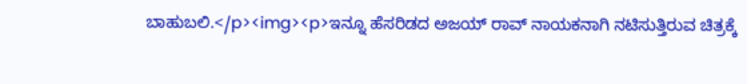ಬಾಹುಬಲಿ.</p><img><p>ಇನ್ನೂ ಹೆಸರಿಡದ ಅಜಯ್‌ ರಾವ್‌ ನಾಯಕನಾಗಿ ನಟಿಸುತ್ತಿರುವ ಚಿತ್ರಕ್ಕೆ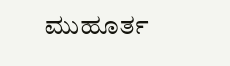ಮುಹೂರ್ತ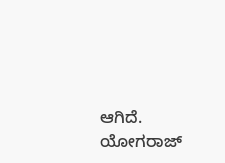ಆಗಿದೆ. ಯೋಗರಾಜ್‌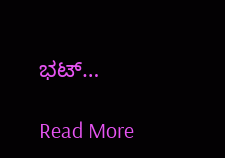ಭಟ್‌…

Read More